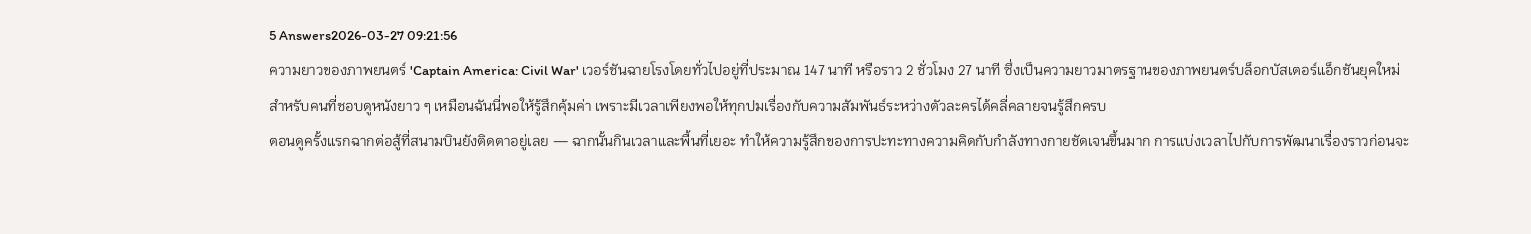5 Answers2026-03-27 09:21:56
ความยาวของภาพยนตร์ 'Captain America: Civil War' เวอร์ชันฉายโรงโดยทั่วไปอยู่ที่ประมาณ 147 นาที หรือราว 2 ชั่วโมง 27 นาที ซึ่งเป็นความยาวมาตรฐานของภาพยนตร์บล็อกบัสเตอร์แอ็กชันยุคใหม่ สำหรับคนที่ชอบดูหนังยาว ๆ เหมือนฉันนี่พอให้รู้สึกคุ้มค่า เพราะมีเวลาเพียงพอให้ทุกปมเรื่องกับความสัมพันธ์ระหว่างตัวละครได้คลี่คลายจนรู้สึกครบ
ตอนดูครั้งแรกฉากต่อสู้ที่สนามบินยังติดตาอยู่เลย — ฉากนั้นกินเวลาและพื้นที่เยอะ ทำให้ความรู้สึกของการปะทะทางความคิดกับกำลังทางกายชัดเจนขึ้นมาก การแบ่งเวลาไปกับการพัฒนาเรื่องราวก่อนจะ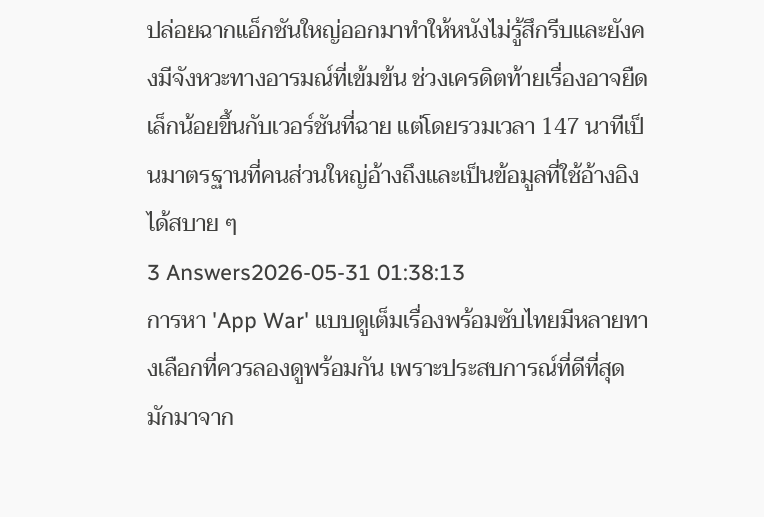ปล่อยฉากแอ็กชันใหญ่ออกมาทำให้หนังไม่รู้สึกรีบและยังคงมีจังหวะทางอารมณ์ที่เข้มข้น ช่วงเครดิตท้ายเรื่องอาจยืดเล็กน้อยขึ้นกับเวอร์ชันที่ฉาย แต่โดยรวมเวลา 147 นาทีเป็นมาตรฐานที่คนส่วนใหญ่อ้างถึงและเป็นข้อมูลที่ใช้อ้างอิงได้สบาย ๆ
3 Answers2026-05-31 01:38:13
การหา 'App War' แบบดูเต็มเรื่องพร้อมซับไทยมีหลายทางเลือกที่ควรลองดูพร้อมกัน เพราะประสบการณ์ที่ดีที่สุดมักมาจาก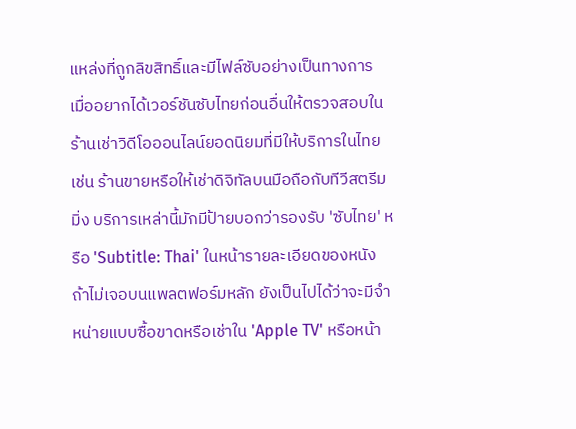แหล่งที่ถูกลิขสิทธิ์และมีไฟล์ซับอย่างเป็นทางการ
เมื่ออยากได้เวอร์ชันซับไทยก่อนอื่นให้ตรวจสอบในร้านเช่าวิดีโอออนไลน์ยอดนิยมที่มีให้บริการในไทย เช่น ร้านขายหรือให้เช่าดิจิทัลบนมือถือกับทีวีสตรีมมิ่ง บริการเหล่านี้มักมีป้ายบอกว่ารองรับ 'ซับไทย' หรือ 'Subtitle: Thai' ในหน้ารายละเอียดของหนัง ถ้าไม่เจอบนแพลตฟอร์มหลัก ยังเป็นไปได้ว่าจะมีจำหน่ายแบบซื้อขาดหรือเช่าใน 'Apple TV' หรือหน้า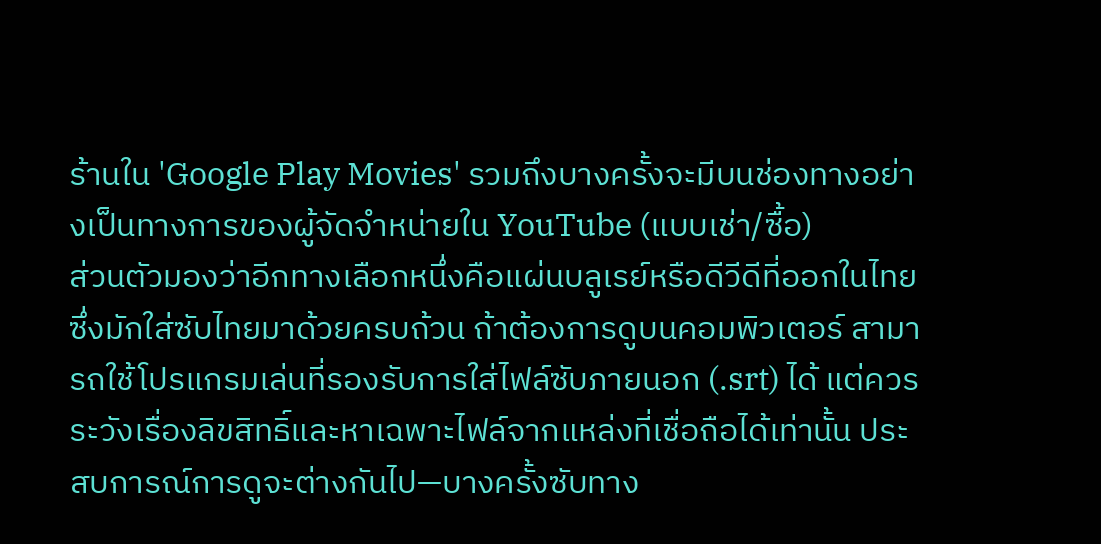ร้านใน 'Google Play Movies' รวมถึงบางครั้งจะมีบนช่องทางอย่างเป็นทางการของผู้จัดจำหน่ายใน YouTube (แบบเช่า/ซื้อ)
ส่วนตัวมองว่าอีกทางเลือกหนึ่งคือแผ่นบลูเรย์หรือดีวีดีที่ออกในไทยซึ่งมักใส่ซับไทยมาด้วยครบถ้วน ถ้าต้องการดูบนคอมพิวเตอร์ สามารถใช้โปรแกรมเล่นที่รองรับการใส่ไฟล์ซับภายนอก (.srt) ได้ แต่ควรระวังเรื่องลิขสิทธิ์และหาเฉพาะไฟล์จากแหล่งที่เชื่อถือได้เท่านั้น ประสบการณ์การดูจะต่างกันไป—บางครั้งซับทาง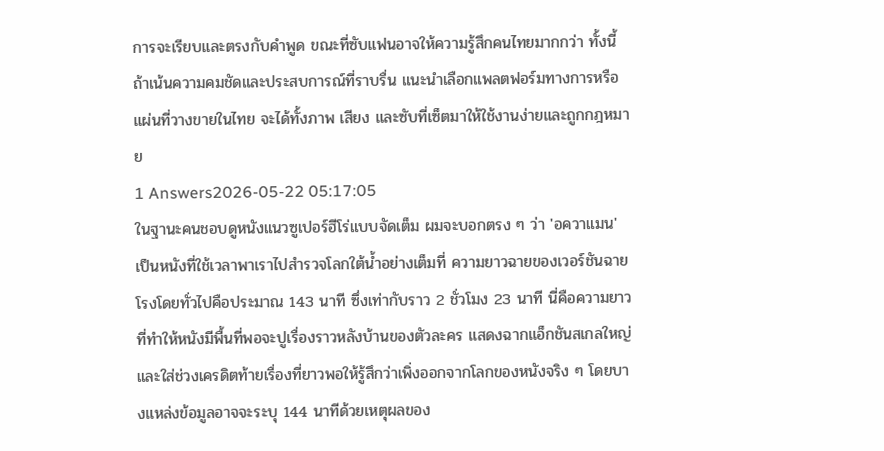การจะเรียบและตรงกับคำพูด ขณะที่ซับแฟนอาจให้ความรู้สึกคนไทยมากกว่า ทั้งนี้ถ้าเน้นความคมชัดและประสบการณ์ที่ราบรื่น แนะนำเลือกแพลตฟอร์มทางการหรือแผ่นที่วางขายในไทย จะได้ทั้งภาพ เสียง และซับที่เซ็ตมาให้ใช้งานง่ายและถูกกฎหมาย
1 Answers2026-05-22 05:17:05
ในฐานะคนชอบดูหนังแนวซูเปอร์ฮีโร่แบบจัดเต็ม ผมจะบอกตรง ๆ ว่า 'อควาแมน' เป็นหนังที่ใช้เวลาพาเราไปสำรวจโลกใต้น้ำอย่างเต็มที่ ความยาวฉายของเวอร์ชันฉายโรงโดยทั่วไปคือประมาณ 143 นาที ซึ่งเท่ากับราว 2 ชั่วโมง 23 นาที นี่คือความยาวที่ทำให้หนังมีพื้นที่พอจะปูเรื่องราวหลังบ้านของตัวละคร แสดงฉากแอ็กชันสเกลใหญ่ และใส่ช่วงเครดิตท้ายเรื่องที่ยาวพอให้รู้สึกว่าเพิ่งออกจากโลกของหนังจริง ๆ โดยบางแหล่งข้อมูลอาจจะระบุ 144 นาทีด้วยเหตุผลของ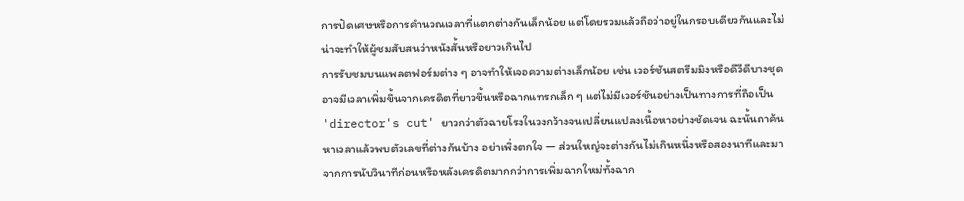การปัดเศษหรือการคำนวณเวลาที่แตกต่างกันเล็กน้อย แต่โดยรวมแล้วถือว่าอยู่ในกรอบเดียวกันและไม่น่าจะทำให้ผู้ชมสับสนว่าหนังสั้นหรือยาวเกินไป
การรับชมบนแพลตฟอร์มต่าง ๆ อาจทำให้เจอความต่างเล็กน้อย เช่น เวอร์ชันสตรีมมิงหรือดีวีดีบางชุดอาจมีเวลาเพิ่มขึ้นจากเครดิตที่ยาวขึ้นหรือฉากแทรกเล็ก ๆ แต่ไม่มีเวอร์ชันอย่างเป็นทางการที่ถือเป็น 'director's cut' ยาวกว่าตัวฉายโรงในวงกว้างจนเปลี่ยนแปลงเนื้อหาอย่างชัดเจน ฉะนั้นถาค้นหาเวลาแล้วพบตัวเลขที่ต่างกันบ้าง อย่าเพิ่งตกใจ — ส่วนใหญ่จะต่างกันไม่เกินหนึ่งหรือสองนาทีและมาจากการนับวินาทีก่อนหรือหลังเครดิตมากกว่าการเพิ่มฉากใหม่ทั้งฉาก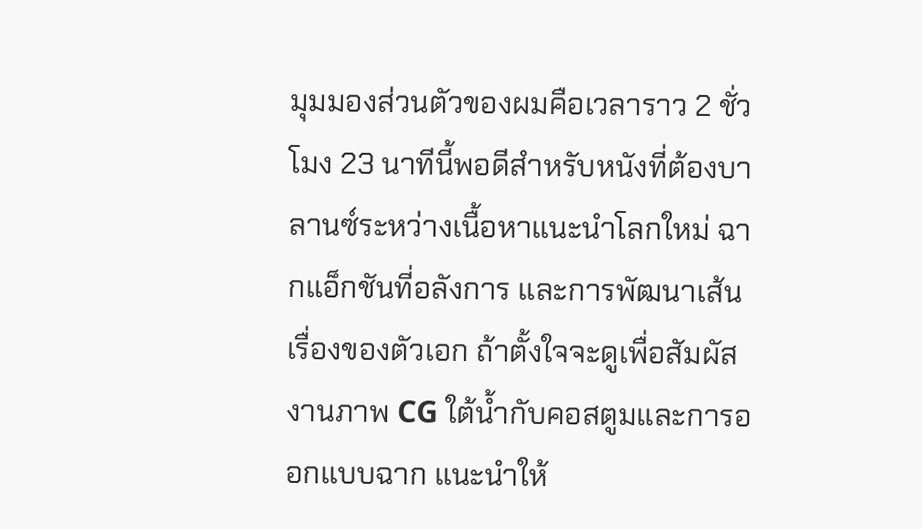มุมมองส่วนตัวของผมคือเวลาราว 2 ชั่วโมง 23 นาทีนี้พอดีสำหรับหนังที่ต้องบาลานซ์ระหว่างเนื้อหาแนะนำโลกใหม่ ฉากแอ็กชันที่อลังการ และการพัฒนาเส้นเรื่องของตัวเอก ถ้าตั้งใจจะดูเพื่อสัมผัสงานภาพ CG ใต้น้ำกับคอสตูมและการออกแบบฉาก แนะนำให้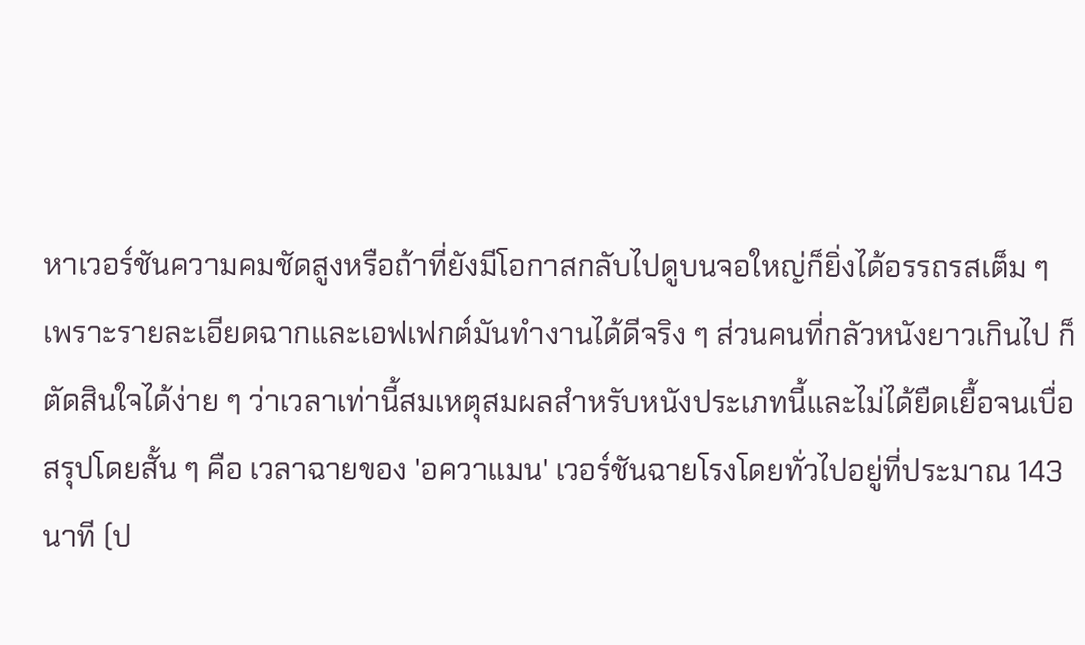หาเวอร์ชันความคมชัดสูงหรือถ้าที่ยังมีโอกาสกลับไปดูบนจอใหญ่ก็ยิ่งได้อรรถรสเต็ม ๆ เพราะรายละเอียดฉากและเอฟเฟกต์มันทำงานได้ดีจริง ๆ ส่วนคนที่กลัวหนังยาวเกินไป ก็ตัดสินใจได้ง่าย ๆ ว่าเวลาเท่านี้สมเหตุสมผลสำหรับหนังประเภทนี้และไม่ได้ยืดเยื้อจนเบื่อ
สรุปโดยสั้น ๆ คือ เวลาฉายของ 'อควาแมน' เวอร์ชันฉายโรงโดยทั่วไปอยู่ที่ประมาณ 143 นาที (ป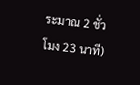ระมาณ 2 ชั่วโมง 23 นาที)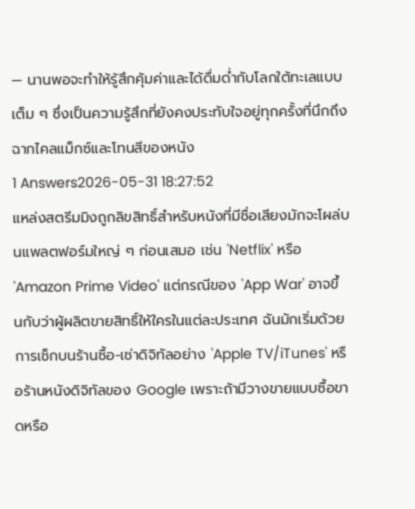— นานพอจะทำให้รู้สึกคุ้มค่าและได้ดื่มด่ำกับโลกใต้ทะเลแบบเต็ม ๆ ซึ่งเป็นความรู้สึกที่ยังคงประทับใจอยู่ทุกครั้งที่นึกถึงฉากไคลแม็กซ์และโทนสีของหนัง
1 Answers2026-05-31 18:27:52
แหล่งสตรีมมิงถูกลิขสิทธิ์สำหรับหนังที่มีชื่อเสียงมักจะโผล่บนแพลตฟอร์มใหญ่ ๆ ก่อนเสมอ เช่น 'Netflix' หรือ 'Amazon Prime Video' แต่กรณีของ 'App War' อาจขึ้นกับว่าผู้ผลิตขายสิทธิ์ให้ใครในแต่ละประเทศ ฉันมักเริ่มด้วยการเช็กบนร้านซื้อ-เช่าดิจิทัลอย่าง 'Apple TV/iTunes' หรือร้านหนังดิจิทัลของ Google เพราะถ้ามีวางขายแบบซื้อขาดหรือ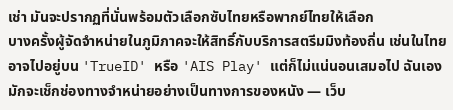เช่า มันจะปรากฏที่นั่นพร้อมตัวเลือกซับไทยหรือพากย์ไทยให้เลือก
บางครั้งผู้จัดจำหน่ายในภูมิภาคจะให้สิทธิ์กับบริการสตรีมมิงท้องถิ่น เช่นในไทยอาจไปอยู่บน 'TrueID' หรือ 'AIS Play' แต่ก็ไม่แน่นอนเสมอไป ฉันเองมักจะเช็กช่องทางจำหน่ายอย่างเป็นทางการของหนัง — เว็บ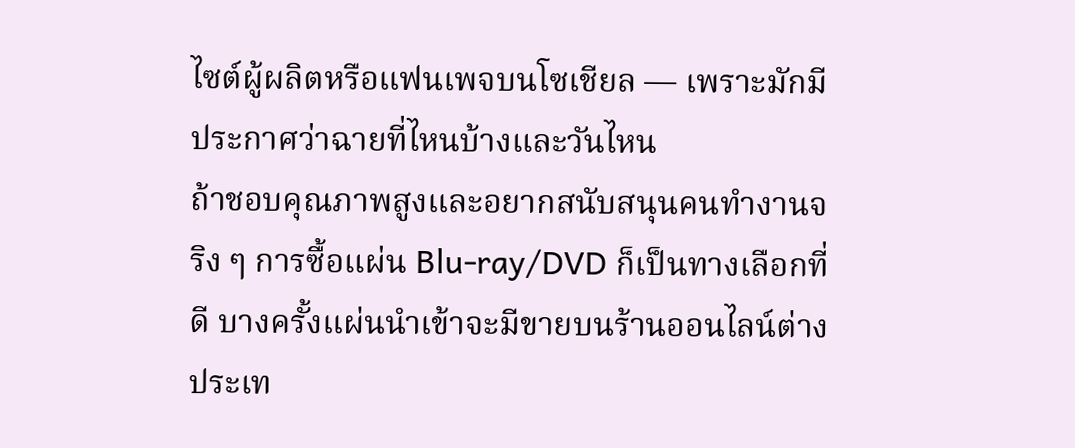ไซต์ผู้ผลิตหรือแฟนเพจบนโซเชียล — เพราะมักมีประกาศว่าฉายที่ไหนบ้างและวันไหน
ถ้าชอบคุณภาพสูงและอยากสนับสนุนคนทำงานจริง ๆ การซื้อแผ่น Blu-ray/DVD ก็เป็นทางเลือกที่ดี บางครั้งแผ่นนำเข้าจะมีขายบนร้านออนไลน์ต่างประเท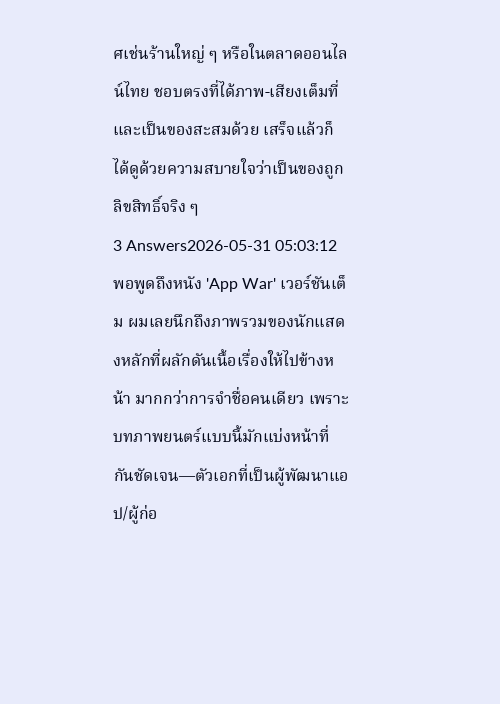ศเช่นร้านใหญ่ ๆ หรือในตลาดออนไลน์ไทย ชอบตรงที่ได้ภาพ-เสียงเต็มที่และเป็นของสะสมด้วย เสร็จแล้วก็ได้ดูด้วยความสบายใจว่าเป็นของถูกลิขสิทธิ์จริง ๆ
3 Answers2026-05-31 05:03:12
พอพูดถึงหนัง 'App War' เวอร์ชันเต็ม ผมเลยนึกถึงภาพรวมของนักแสดงหลักที่ผลักดันเนื้อเรื่องให้ไปข้างหน้า มากกว่าการจำชื่อคนเดียว เพราะบทภาพยนตร์แบบนี้มักแบ่งหน้าที่กันชัดเจน—ตัวเอกที่เป็นผู้พัฒนาแอป/ผู้ก่อ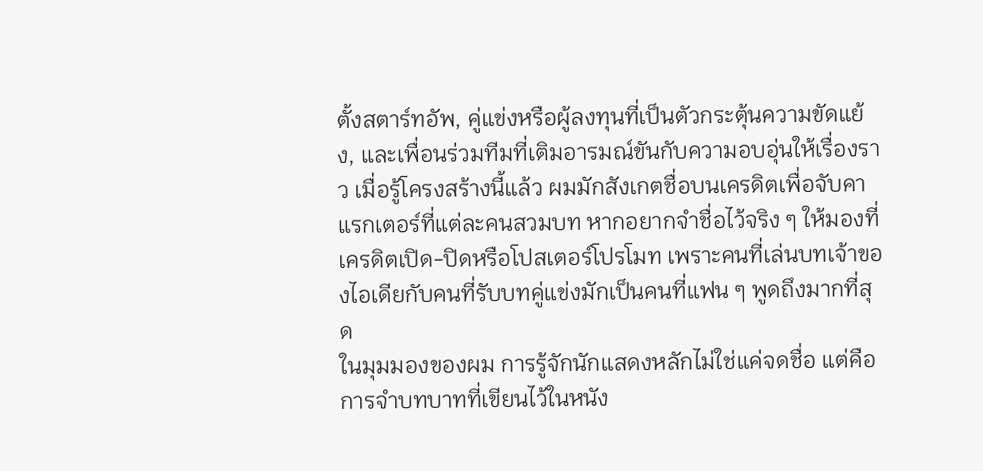ตั้งสตาร์ทอัพ, คู่แข่งหรือผู้ลงทุนที่เป็นตัวกระตุ้นความขัดแย้ง, และเพื่อนร่วมทีมที่เติมอารมณ์ขันกับความอบอุ่นให้เรื่องราว เมื่อรู้โครงสร้างนี้แล้ว ผมมักสังเกตชื่อบนเครดิตเพื่อจับคาแรกเตอร์ที่แต่ละคนสวมบท หากอยากจำชื่อไว้จริง ๆ ให้มองที่เครดิตเปิด-ปิดหรือโปสเตอร์โปรโมท เพราะคนที่เล่นบทเจ้าของไอเดียกับคนที่รับบทคู่แข่งมักเป็นคนที่แฟน ๆ พูดถึงมากที่สุด
ในมุมมองของผม การรู้จักนักแสดงหลักไม่ใช่แค่จดชื่อ แต่คือการจำบทบาทที่เขียนไว้ในหนัง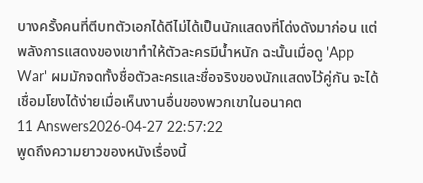บางครั้งคนที่ตีบทตัวเอกได้ดีไม่ได้เป็นนักแสดงที่โด่งดังมาก่อน แต่พลังการแสดงของเขาทำให้ตัวละครมีน้ำหนัก ฉะนั้นเมื่อดู 'App War' ผมมักจดทั้งชื่อตัวละครและชื่อจริงของนักแสดงไว้คู่กัน จะได้เชื่อมโยงได้ง่ายเมื่อเห็นงานอื่นของพวกเขาในอนาคต
11 Answers2026-04-27 22:57:22
พูดถึงความยาวของหนังเรื่องนี้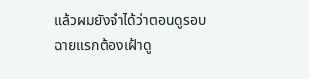แล้วผมยังจำได้ว่าตอนดูรอบฉายแรกต้องเฝ้าดู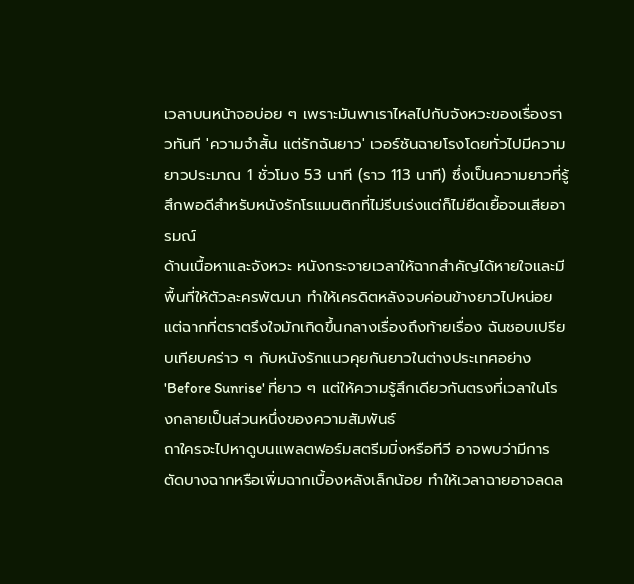เวลาบนหน้าจอบ่อย ๆ เพราะมันพาเราไหลไปกับจังหวะของเรื่องราวทันที 'ความจําสั้น แต่รักฉันยาว' เวอร์ชันฉายโรงโดยทั่วไปมีความยาวประมาณ 1 ชั่วโมง 53 นาที (ราว 113 นาที) ซึ่งเป็นความยาวที่รู้สึกพอดีสำหรับหนังรักโรแมนติกที่ไม่รีบเร่งแต่ก็ไม่ยืดเยื้อจนเสียอารมณ์
ด้านเนื้อหาและจังหวะ หนังกระจายเวลาให้ฉากสำคัญได้หายใจและมีพื้นที่ให้ตัวละครพัฒนา ทำให้เครดิตหลังจบค่อนข้างยาวไปหน่อย แต่ฉากที่ตราตรึงใจมักเกิดขึ้นกลางเรื่องถึงท้ายเรื่อง ฉันชอบเปรียบเทียบคร่าว ๆ กับหนังรักแนวคุยกันยาวในต่างประเทศอย่าง 'Before Sunrise' ที่ยาว ๆ แต่ให้ความรู้สึกเดียวกันตรงที่เวลาในโรงกลายเป็นส่วนหนึ่งของความสัมพันธ์
ถาใครจะไปหาดูบนแพลตฟอร์มสตรีมมิ่งหรือทีวี อาจพบว่ามีการตัดบางฉากหรือเพิ่มฉากเบื้องหลังเล็กน้อย ทำให้เวลาฉายอาจลดล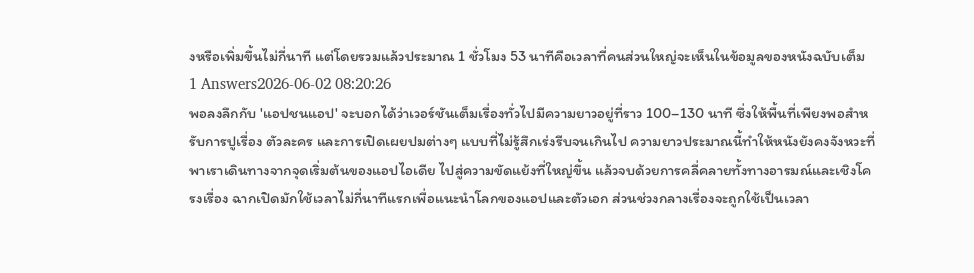งหรือเพิ่มขึ้นไม่กี่นาที แต่โดยรวมแล้วประมาณ 1 ชั่วโมง 53 นาทีคือเวลาที่คนส่วนใหญ่จะเห็นในข้อมูลของหนังฉบับเต็ม
1 Answers2026-06-02 08:20:26
พอลงลึกกับ 'แอปชนแอป' จะบอกได้ว่าเวอร์ชันเต็มเรื่องทั่วไปมีความยาวอยู่ที่ราว 100–130 นาที ซึ่งให้พื้นที่เพียงพอสำหรับการปูเรื่อง ตัวละคร และการเปิดเผยปมต่างๆ แบบที่ไม่รู้สึกเร่งรีบจนเกินไป ความยาวประมาณนี้ทำให้หนังยังคงจังหวะที่พาเราเดินทางจากจุดเริ่มต้นของแอปไอเดีย ไปสู่ความขัดแย้งที่ใหญ่ขึ้น แล้วจบด้วยการคลี่คลายทั้งทางอารมณ์และเชิงโครงเรื่อง ฉากเปิดมักใช้เวลาไม่กี่นาทีแรกเพื่อแนะนำโลกของแอปและตัวเอก ส่วนช่วงกลางเรื่องจะถูกใช้เป็นเวลา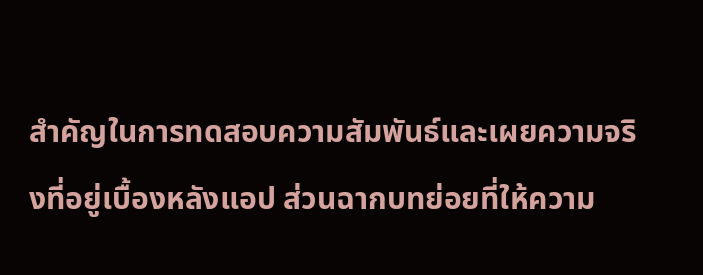สำคัญในการทดสอบความสัมพันธ์และเผยความจริงที่อยู่เบื้องหลังแอป ส่วนฉากบทย่อยที่ให้ความ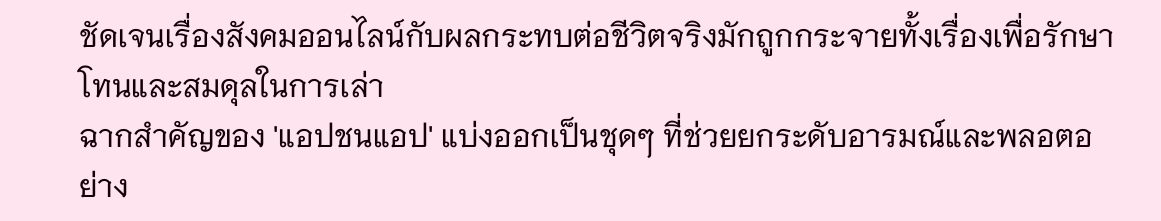ชัดเจนเรื่องสังคมออนไลน์กับผลกระทบต่อชีวิตจริงมักถูกกระจายทั้งเรื่องเพื่อรักษาโทนและสมดุลในการเล่า
ฉากสำคัญของ 'แอปชนแอป' แบ่งออกเป็นชุดๆ ที่ช่วยยกระดับอารมณ์และพลอตอย่าง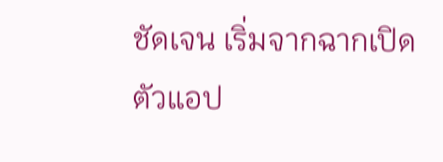ชัดเจน เริ่มจากฉากเปิดตัวแอป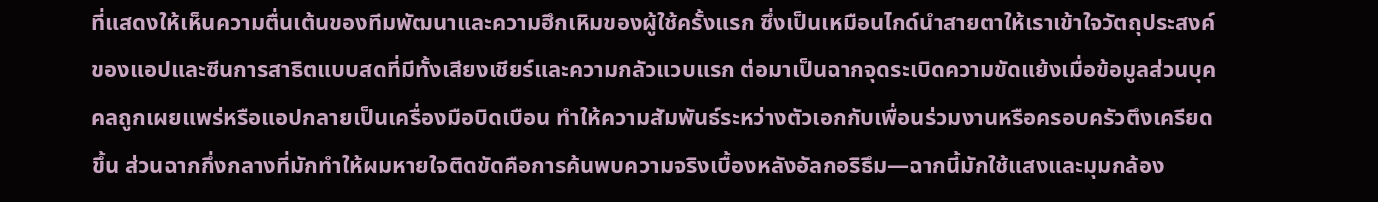ที่แสดงให้เห็นความตื่นเต้นของทีมพัฒนาและความฮึกเหิมของผู้ใช้ครั้งแรก ซึ่งเป็นเหมือนไกด์นำสายตาให้เราเข้าใจวัตถุประสงค์ของแอปและซีนการสาธิตแบบสดที่มีทั้งเสียงเชียร์และความกลัวแวบแรก ต่อมาเป็นฉากจุดระเบิดความขัดแย้งเมื่อข้อมูลส่วนบุคคลถูกเผยแพร่หรือแอปกลายเป็นเครื่องมือบิดเบือน ทำให้ความสัมพันธ์ระหว่างตัวเอกกับเพื่อนร่วมงานหรือครอบครัวตึงเครียดขึ้น ส่วนฉากกึ่งกลางที่มักทำให้ผมหายใจติดขัดคือการค้นพบความจริงเบื้องหลังอัลกอริธึม—ฉากนี้มักใช้แสงและมุมกล้อง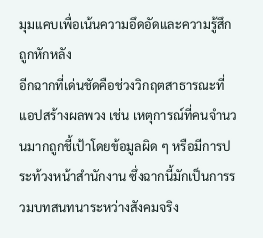มุมแคบเพื่อเน้นความอึดอัดและความรู้สึกถูกหักหลัง
อีกฉากที่เด่นชัดคือช่วงวิกฤตสาธารณะที่แอปสร้างผลพวง เช่น เหตุการณ์ที่คนจำนวนมากถูกชี้เป้าโดยข้อมูลผิด ๆ หรือมีการประท้วงหน้าสำนักงาน ซึ่งฉากนี้มักเป็นการรวมบทสนทนาระหว่างสังคมจริง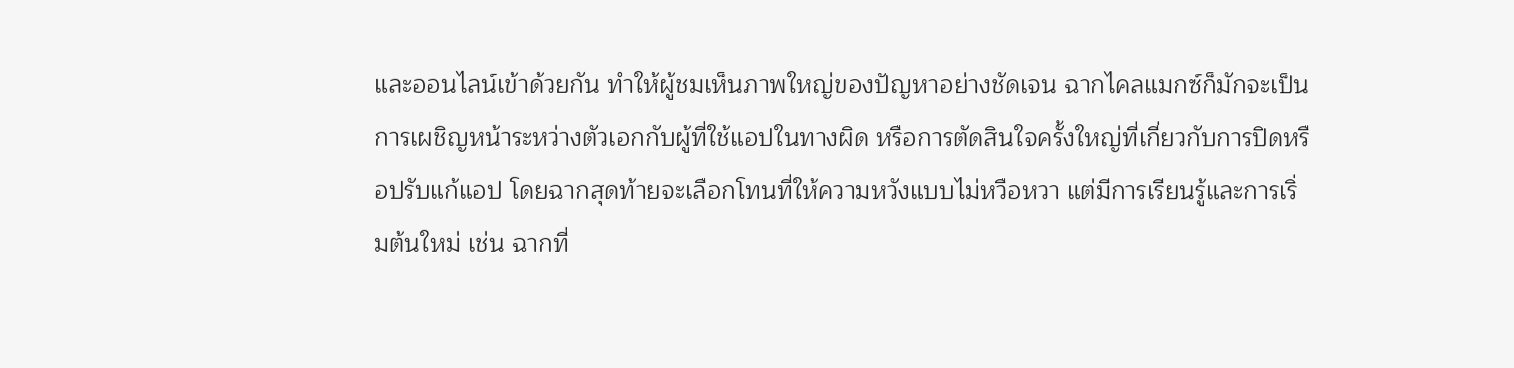และออนไลน์เข้าด้วยกัน ทำให้ผู้ชมเห็นภาพใหญ่ของปัญหาอย่างชัดเจน ฉากไคลแมกซ์ก็มักจะเป็นการเผชิญหน้าระหว่างตัวเอกกับผู้ที่ใช้แอปในทางผิด หรือการตัดสินใจครั้งใหญ่ที่เกี่ยวกับการปิดหรือปรับแก้แอป โดยฉากสุดท้ายจะเลือกโทนที่ให้ความหวังแบบไม่หวือหวา แต่มีการเรียนรู้และการเริ่มต้นใหม่ เช่น ฉากที่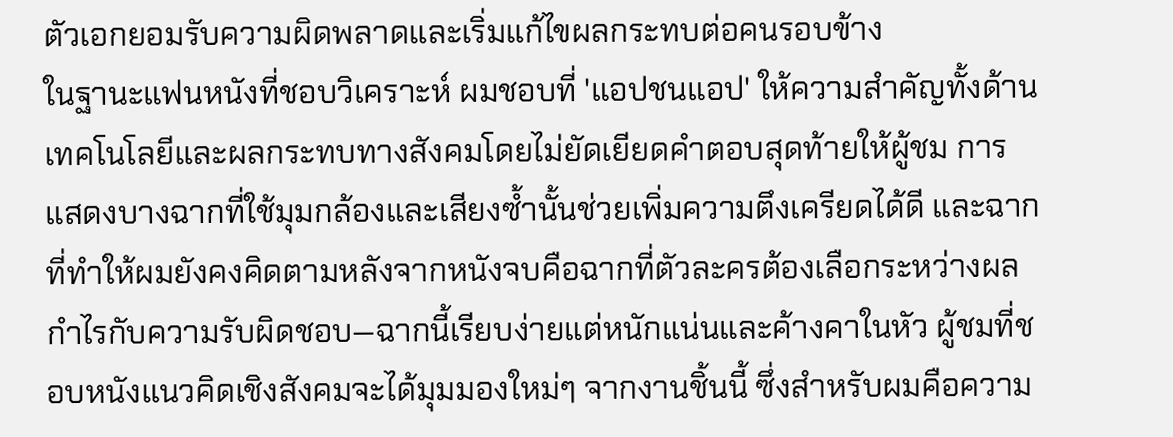ตัวเอกยอมรับความผิดพลาดและเริ่มแก้ไขผลกระทบต่อคนรอบข้าง
ในฐานะแฟนหนังที่ชอบวิเคราะห์ ผมชอบที่ 'แอปชนแอป' ให้ความสำคัญทั้งด้านเทคโนโลยีและผลกระทบทางสังคมโดยไม่ยัดเยียดคำตอบสุดท้ายให้ผู้ชม การแสดงบางฉากที่ใช้มุมกล้องและเสียงซ้ำนั้นช่วยเพิ่มความตึงเครียดได้ดี และฉากที่ทำให้ผมยังคงคิดตามหลังจากหนังจบคือฉากที่ตัวละครต้องเลือกระหว่างผลกำไรกับความรับผิดชอบ—ฉากนี้เรียบง่ายแต่หนักแน่นและค้างคาในหัว ผู้ชมที่ชอบหนังแนวคิดเชิงสังคมจะได้มุมมองใหม่ๆ จากงานชิ้นนี้ ซึ่งสำหรับผมคือความ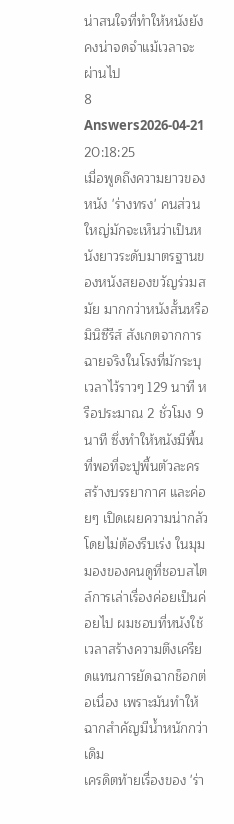น่าสนใจที่ทำให้หนังยังคงน่าจดจำแม้เวลาจะผ่านไป
8 Answers2026-04-21 20:18:25
เมื่อพูดถึงความยาวของหนัง 'ร่างทรง' คนส่วนใหญ่มักจะเห็นว่าเป็นหนังยาวระดับมาตรฐานของหนังสยองขวัญร่วมสมัย มากกว่าหนังสั้นหรือมินิซีรีส์ สังเกตจากการฉายจริงในโรงที่มักระบุเวลาไว้ราวๆ 129 นาที หรือประมาณ 2 ชั่วโมง 9 นาที ซึ่งทำให้หนังมีพื้นที่พอที่จะปูพื้นตัวละคร สร้างบรรยากาศ และค่อยๆ เปิดเผยความน่ากลัวโดยไม่ต้องรีบเร่ง ในมุมมองของคนดูที่ชอบสไตล์การเล่าเรื่องค่อยเป็นค่อยไป ผมชอบที่หนังใช้เวลาสร้างความตึงเครียดแทนการยัดฉากช็อกต่อเนื่อง เพราะมันทำให้ฉากสำคัญมีน้ำหนักกว่าเดิม
เครดิตท้ายเรื่องของ 'ร่า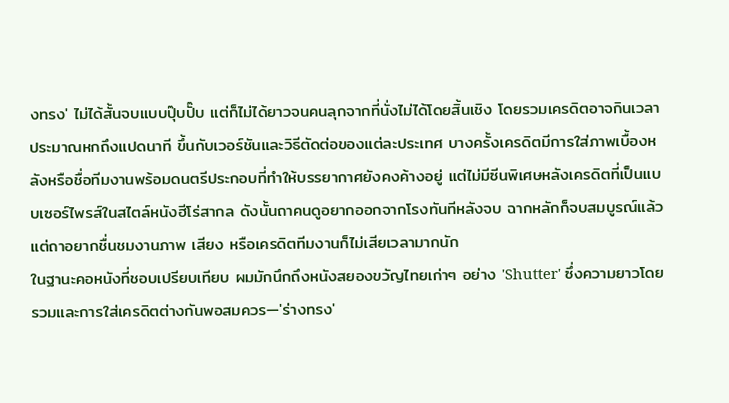งทรง' ไม่ได้สั้นจบแบบปุ๊บปั๊บ แต่ก็ไม่ได้ยาวจนคนลุกจากที่นั่งไม่ได้โดยสิ้นเชิง โดยรวมเครดิตอาจกินเวลาประมาณหกถึงแปดนาที ขึ้นกับเวอร์ชันและวิธีตัดต่อของแต่ละประเทศ บางครั้งเครดิตมีการใส่ภาพเบื้องหลังหรือชื่อทีมงานพร้อมดนตรีประกอบที่ทำให้บรรยากาศยังคงค้างอยู่ แต่ไม่มีซีนพิเศษหลังเครดิตที่เป็นแบบเซอร์ไพรส์ในสไตล์หนังฮีโร่สากล ดังนั้นถาคนดูอยากออกจากโรงทันทีหลังจบ ฉากหลักก็จบสมบูรณ์แล้ว แต่ถาอยากชื่นชมงานภาพ เสียง หรือเครดิตทีมงานก็ไม่เสียเวลามากนัก
ในฐานะคอหนังที่ชอบเปรียบเทียบ ผมมักนึกถึงหนังสยองขวัญไทยเก่าๆ อย่าง 'Shutter' ซึ่งความยาวโดยรวมและการใส่เครดิตต่างกันพอสมควร—'ร่างทรง'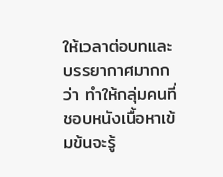ให้เวลาต่อบทและบรรยากาศมากกว่า ทำให้กลุ่มคนที่ชอบหนังเนื้อหาเข้มข้นจะรู้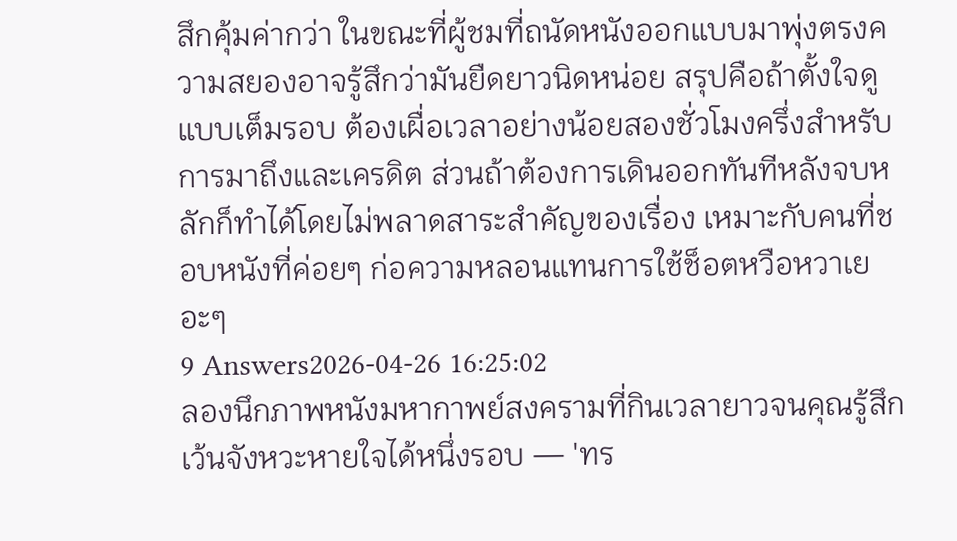สึกคุ้มค่ากว่า ในขณะที่ผู้ชมที่ถนัดหนังออกแบบมาพุ่งตรงความสยองอาจรู้สึกว่ามันยืดยาวนิดหน่อย สรุปคือถ้าตั้งใจดูแบบเต็มรอบ ต้องเผื่อเวลาอย่างน้อยสองชั่วโมงครึ่งสำหรับการมาถึงและเครดิต ส่วนถ้าต้องการเดินออกทันทีหลังจบหลักก็ทำได้โดยไม่พลาดสาระสำคัญของเรื่อง เหมาะกับคนที่ชอบหนังที่ค่อยๆ ก่อความหลอนแทนการใช้ช็อตหวือหวาเยอะๆ
9 Answers2026-04-26 16:25:02
ลองนึกภาพหนังมหากาพย์สงครามที่กินเวลายาวจนคุณรู้สึกเว้นจังหวะหายใจได้หนึ่งรอบ — 'ทร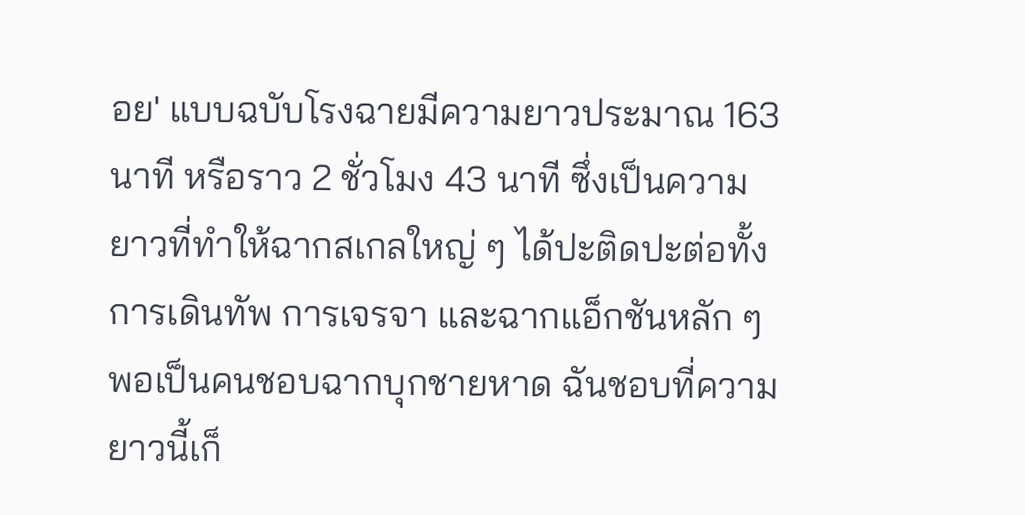อย' แบบฉบับโรงฉายมีความยาวประมาณ 163 นาที หรือราว 2 ชั่วโมง 43 นาที ซึ่งเป็นความยาวที่ทำให้ฉากสเกลใหญ่ ๆ ได้ปะติดปะต่อทั้งการเดินทัพ การเจรจา และฉากแอ็กชันหลัก ๆ
พอเป็นคนชอบฉากบุกชายหาด ฉันชอบที่ความยาวนี้เก็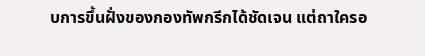บการขึ้นฝั่งของกองทัพกรีกได้ชัดเจน แต่ถาใครอ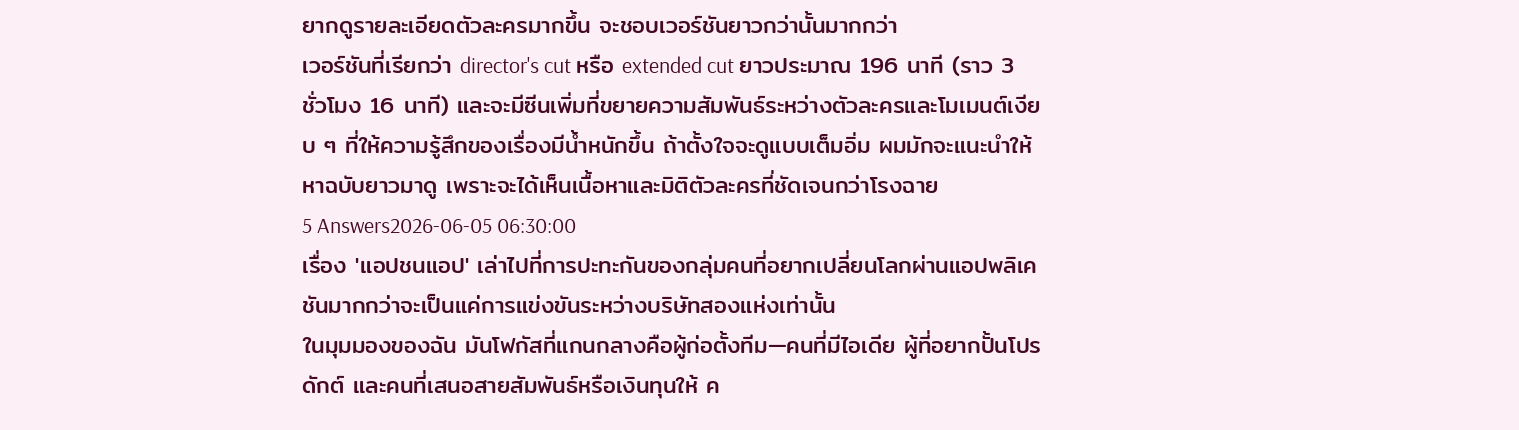ยากดูรายละเอียดตัวละครมากขึ้น จะชอบเวอร์ชันยาวกว่านั้นมากกว่า
เวอร์ชันที่เรียกว่า director's cut หรือ extended cut ยาวประมาณ 196 นาที (ราว 3 ชั่วโมง 16 นาที) และจะมีซีนเพิ่มที่ขยายความสัมพันธ์ระหว่างตัวละครและโมเมนต์เงียบ ๆ ที่ให้ความรู้สึกของเรื่องมีน้ำหนักขึ้น ถ้าตั้งใจจะดูแบบเต็มอิ่ม ผมมักจะแนะนำให้หาฉบับยาวมาดู เพราะจะได้เห็นเนื้อหาและมิติตัวละครที่ชัดเจนกว่าโรงฉาย
5 Answers2026-06-05 06:30:00
เรื่อง 'แอปชนแอป' เล่าไปที่การปะทะกันของกลุ่มคนที่อยากเปลี่ยนโลกผ่านแอปพลิเคชันมากกว่าจะเป็นแค่การแข่งขันระหว่างบริษัทสองแห่งเท่านั้น
ในมุมมองของฉัน มันโฟกัสที่แกนกลางคือผู้ก่อตั้งทีม—คนที่มีไอเดีย ผู้ที่อยากปั้นโปรดักต์ และคนที่เสนอสายสัมพันธ์หรือเงินทุนให้ ค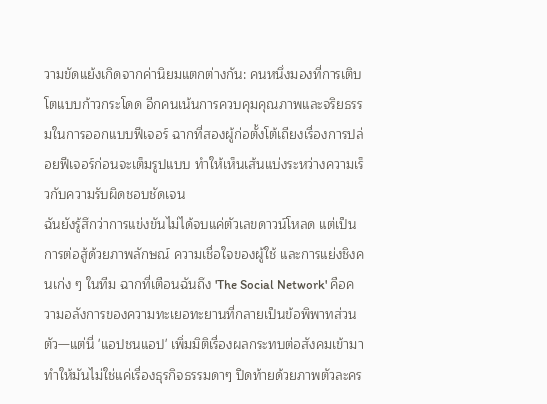วามขัดแย้งเกิดจากค่านิยมแตกต่างกัน: คนหนึ่งมองที่การเติบโตแบบก้าวกระโดด อีกคนเน้นการควบคุมคุณภาพและจริยธรรมในการออกแบบฟีเจอร์ ฉากที่สองผู้ก่อตั้งโต้เถียงเรื่องการปล่อยฟีเจอร์ก่อนจะเต็มรูปแบบ ทำให้เห็นเส้นแบ่งระหว่างความเร็วกับความรับผิดชอบชัดเจน
ฉันยังรู้สึกว่าการแข่งขันไม่ได้จบแค่ตัวเลขดาวน์โหลด แต่เป็นการต่อสู้ด้วยภาพลักษณ์ ความเชื่อใจของผู้ใช้ และการแย่งชิงคนเก่ง ๆ ในทีม ฉากที่เตือนฉันถึง 'The Social Network' คือความอลังการของความทะเยอทะยานที่กลายเป็นข้อพิพาทส่วนตัว—แต่นี่ 'แอปชนแอป' เพิ่มมิติเรื่องผลกระทบต่อสังคมเข้ามา ทำให้มันไม่ใช่แค่เรื่องธุรกิจธรรมดาๆ ปิดท้ายด้วยภาพตัวละคร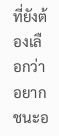ที่ยังต้องเลือกว่าอยากชนะอ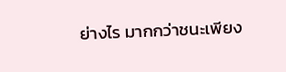ย่างไร มากกว่าชนะเพียง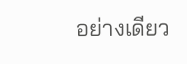อย่างเดียว